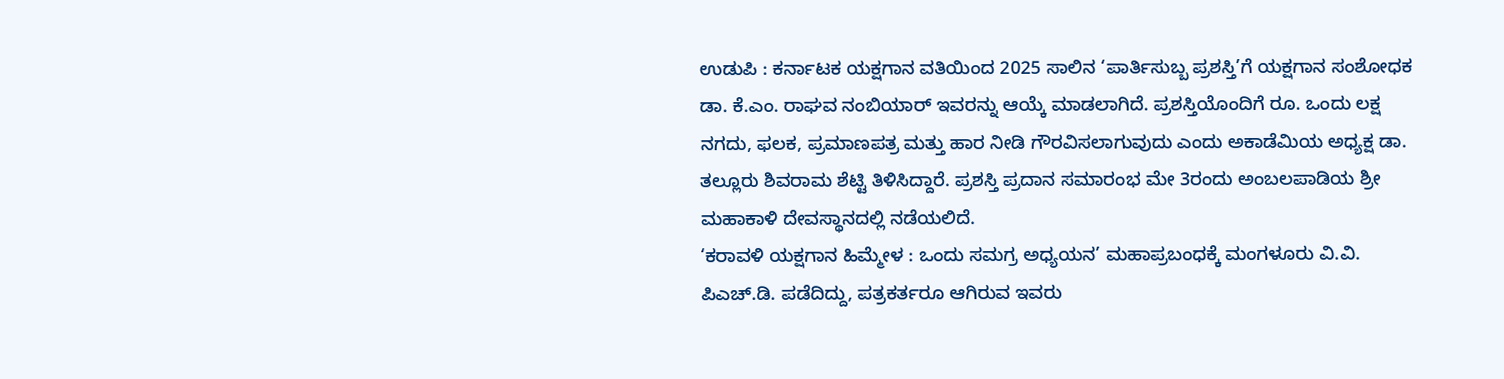ಉಡುಪಿ : ಕರ್ನಾಟಕ ಯಕ್ಷಗಾನ ವತಿಯಿಂದ 2025 ಸಾಲಿನ ‘ಪಾರ್ತಿಸುಬ್ಬ ಪ್ರಶಸ್ತಿ’ಗೆ ಯಕ್ಷಗಾನ ಸಂಶೋಧಕ ಡಾ. ಕೆ.ಎಂ. ರಾಘವ ನಂಬಿಯಾರ್ ಇವರನ್ನು ಆಯ್ಕೆ ಮಾಡಲಾಗಿದೆ. ಪ್ರಶಸ್ತಿಯೊಂದಿಗೆ ರೂ. ಒಂದು ಲಕ್ಷ ನಗದು, ಫಲಕ, ಪ್ರಮಾಣಪತ್ರ ಮತ್ತು ಹಾರ ನೀಡಿ ಗೌರವಿಸಲಾಗುವುದು ಎಂದು ಅಕಾಡೆಮಿಯ ಅಧ್ಯಕ್ಷ ಡಾ. ತಲ್ಲೂರು ಶಿವರಾಮ ಶೆಟ್ಟಿ ತಿಳಿಸಿದ್ದಾರೆ. ಪ್ರಶಸ್ತಿ ಪ್ರದಾನ ಸಮಾರಂಭ ಮೇ 3ರಂದು ಅಂಬಲಪಾಡಿಯ ಶ್ರೀ ಮಹಾಕಾಳಿ ದೇವಸ್ಥಾನದಲ್ಲಿ ನಡೆಯಲಿದೆ.
‘ಕರಾವಳಿ ಯಕ್ಷಗಾನ ಹಿಮ್ಮೇಳ : ಒಂದು ಸಮಗ್ರ ಅಧ್ಯಯನ’ ಮಹಾಪ್ರಬಂಧಕ್ಕೆ ಮಂಗಳೂರು ವಿ.ವಿ. ಪಿಎಚ್.ಡಿ. ಪಡೆದಿದ್ದು, ಪತ್ರಕರ್ತರೂ ಆಗಿರುವ ಇವರು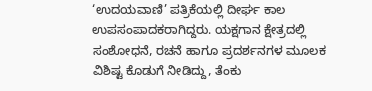‘ಉದಯವಾಣಿ’ ಪತ್ರಿಕೆಯಲ್ಲಿ ದೀರ್ಘ ಕಾಲ ಉಪಸಂಪಾದಕರಾಗಿದ್ದರು. ಯಕ್ಷಗಾನ ಕ್ಷೇತ್ರದಲ್ಲಿ ಸಂಶೋಧನೆ, ರಚನೆ ಹಾಗೂ ಪ್ರದರ್ಶನಗಳ ಮೂಲಕ ವಿಶಿಷ್ಟ ಕೊಡುಗೆ ನೀಡಿದ್ದು, ತೆಂಕು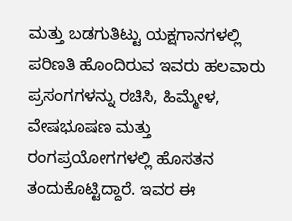ಮತ್ತು ಬಡಗುತಿಟ್ಟು ಯಕ್ಷಗಾನಗಳಲ್ಲಿ ಪರಿಣತಿ ಹೊಂದಿರುವ ಇವರು ಹಲವಾರು ಪ್ರಸಂಗಗಳನ್ನು ರಚಿಸಿ, ಹಿಮ್ಮೇಳ, ವೇಷಭೂಷಣ ಮತ್ತು ರಂಗಪ್ರಯೋಗಗಳಲ್ಲಿ ಹೊಸತನ ತಂದುಕೊಟ್ಟಿದ್ದಾರೆ. ಇವರ ಈ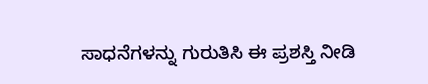ಸಾಧನೆಗಳನ್ನು ಗುರುತಿಸಿ ಈ ಪ್ರಶಸ್ತಿ ನೀಡಿ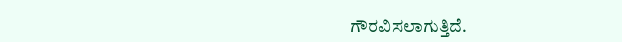ಗೌರವಿಸಲಾಗುತ್ತಿದೆ.